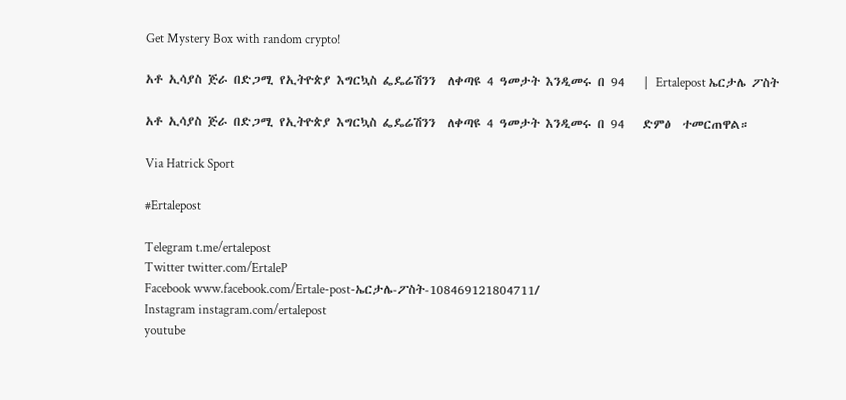Get Mystery Box with random crypto!

አቶ ኢሳያስ ጅራ በድጋሚ የኢትዮጵያ እግርኳስ ፌዴሬሽንን  ለቀጣዩ 4 ዓመታት እንዲመሩ በ 94   | Ertalepost ኤርታሌ ፖስት

አቶ ኢሳያስ ጅራ በድጋሚ የኢትዮጵያ እግርኳስ ፌዴሬሽንን  ለቀጣዩ 4 ዓመታት እንዲመሩ በ 94   ድምፅ  ተመርጠዋል።

Via Hatrick Sport

#Ertalepost

Telegram t.me/ertalepost
Twitter twitter.com/ErtaleP
Facebook www.facebook.com/Ertale-post-ኤርታሌ-ፖስት-108469121804711/
Instagram instagram.com/ertalepost
youtube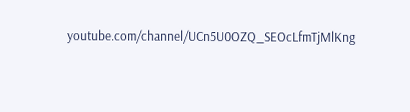youtube.com/channel/UCn5U0OZQ_SEOcLfmTjMlKng